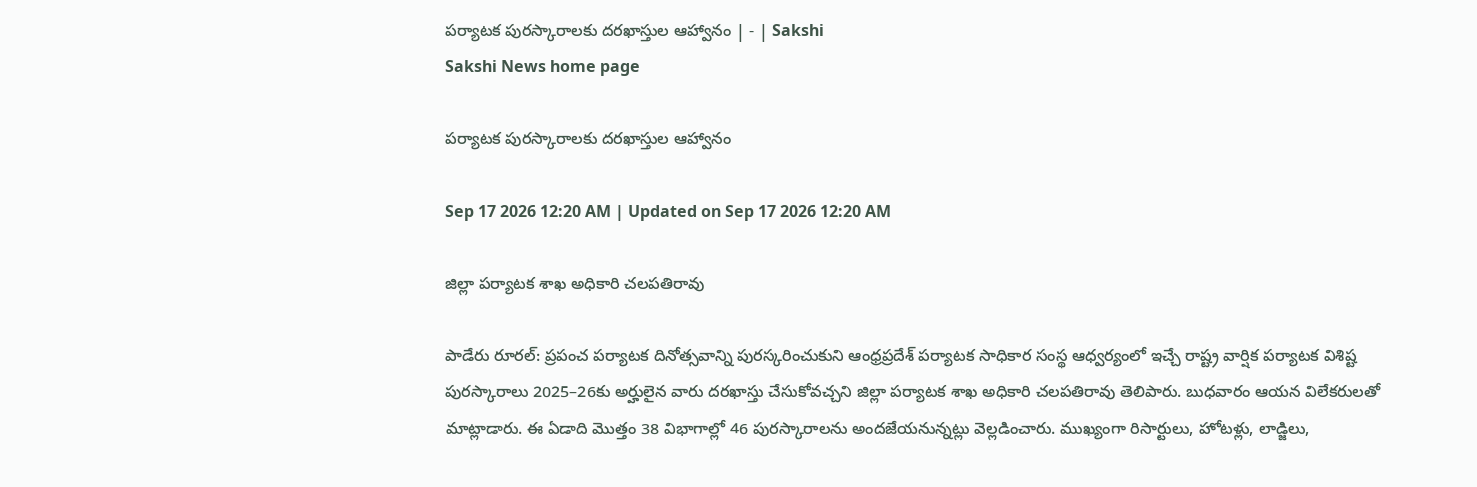పర్యాటక పురస్కారాలకు దరఖాస్తుల ఆహ్వానం | - | Sakshi
Sakshi News home page

పర్యాటక పురస్కారాలకు దరఖాస్తుల ఆహ్వానం

Sep 17 2026 12:20 AM | Updated on Sep 17 2026 12:20 AM

జిల్లా పర్యాటక శాఖ అధికారి చలపతిరావు

పాడేరు రూరల్‌: ప్రపంచ పర్యాటక దినోత్సవాన్ని పురస్కరించుకుని ఆంధ్రప్రదేశ్‌ పర్యాటక సాధికార సంస్థ ఆధ్వర్యంలో ఇచ్చే రాష్ట్ర వార్షిక పర్యాటక విశిష్ట పురస్కారాలు 2025–26కు అర్హులైన వారు దరఖాస్తు చేసుకోవచ్చని జిల్లా పర్యాటక శాఖ అధికారి చలపతిరావు తెలిపారు. బుధవారం ఆయన విలేకరులతో మాట్లాడారు. ఈ ఏడాది మొత్తం 38 విభాగాల్లో 46 పురస్కారాలను అందజేయనున్నట్లు వెల్లడించారు. ముఖ్యంగా రిసార్టులు, హోటళ్లు, లాడ్జిలు,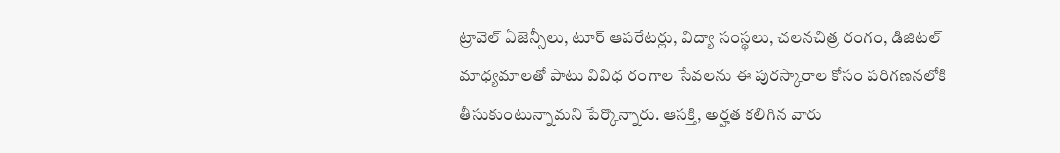ట్రావెల్‌ ఏజెన్సీలు, టూర్‌ ఆపరేటర్లు, విద్యా సంస్థలు, చలనచిత్ర రంగం, డిజిటల్‌ మాధ్యమాలతో పాటు వివిధ రంగాల సేవలను ఈ పురస్కారాల కోసం పరిగణనలోకి తీసుకుంటున్నామని పేర్కొన్నారు. ఆసక్తి, అర్హత కలిగిన వారు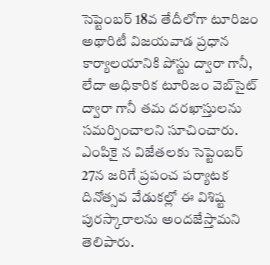సెప్టెంబర్‌ 18వ తేదీలోగా టూరిజం అథారిటీ విజయవాడ ప్రధాన కార్యాలయానికి పోస్టు ద్వారా గానీ, లేదా అధికారిక టూరిజం వెబ్‌సైట్‌ ద్వారా గానీ తమ దరఖాస్తులను సమర్పించాలని సూచించారు. ఎంపికై న విజేతలకు సెప్టెంబర్‌ 27న జరిగే ప్రపంచ పర్యాటక దినోత్సవ వేడుకల్లో ఈ విశిష్ట పురస్కారాలను అందజేస్తామని తెలిపారు.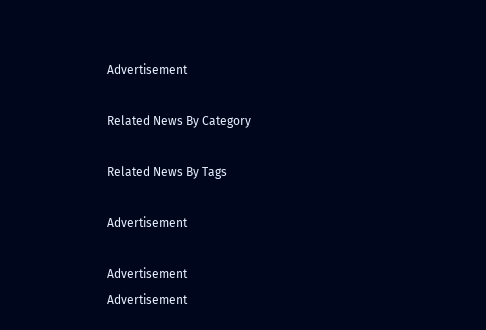Advertisement

Related News By Category

Related News By Tags

Advertisement

Advertisement
Advertisement